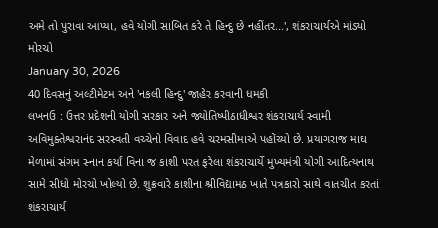અમે તો પુરાવા આપ્યા, હવે યોગી સાબિત કરે તે હિન્દુ છે નહીંતર...', શંકરાચાર્યએ માંડ્યો મોરચો
January 30, 2026
40 દિવસનું અલ્ટીમેટમ અને 'નકલી હિન્દુ' જાહેર કરવાની ધમકી
લખનઉ : ઉત્તર પ્રદેશની યોગી સરકાર અને જ્યોતિષ્પીઠાધીશ્વર શંકરાચાર્ય સ્વામી અવિમુક્તેશ્વરાનંદ સરસ્વતી વચ્ચેનો વિવાદ હવે ચરમસીમાએ પહોંચ્યો છે. પ્રયાગરાજ માઘ મેળામાં સંગમ સ્નાન કર્યાં વિના જ કાશી પરત ફરેલા શંકરાચાર્યે મુખ્યમંત્રી યોગી આદિત્યનાથ સામે સીધો મોરચો ખોલ્યો છે. શુક્રવારે કાશીના શ્રીવિદ્યામઠ ખાતે પત્રકારો સાથે વાતચીત કરતાં શંકરાચાર્ય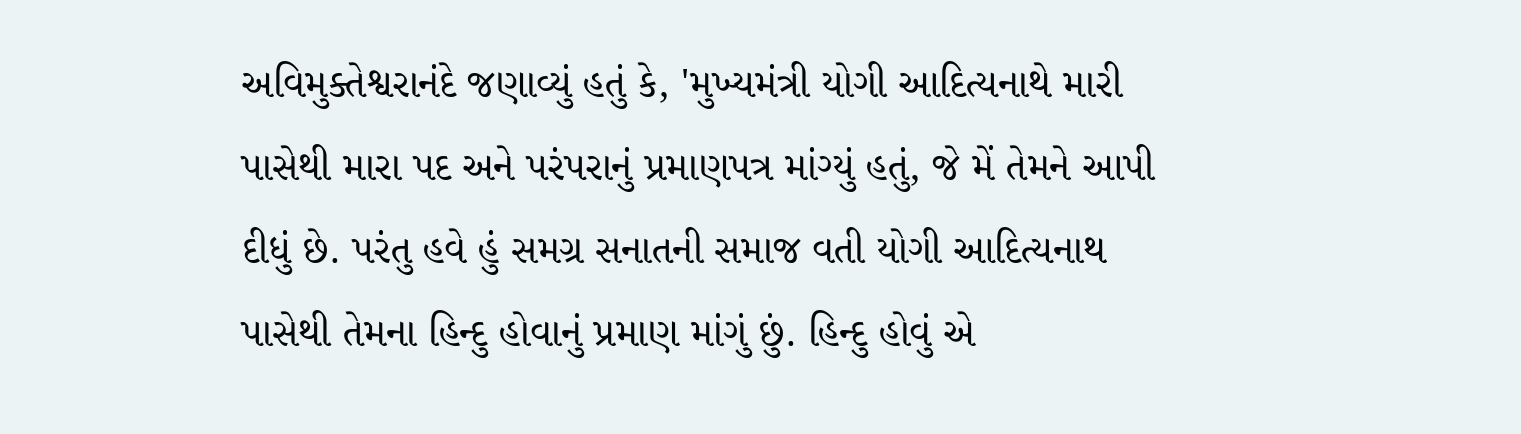અવિમુક્તેશ્વરાનંદે જણાવ્યું હતું કે, 'મુખ્યમંત્રી યોગી આદિત્યનાથે મારી પાસેથી મારા પદ અને પરંપરાનું પ્રમાણપત્ર માંગ્યું હતું, જે મેં તેમને આપી દીધું છે. પરંતુ હવે હું સમગ્ર સનાતની સમાજ વતી યોગી આદિત્યનાથ પાસેથી તેમના હિન્દુ હોવાનું પ્રમાણ માંગું છું. હિન્દુ હોવું એ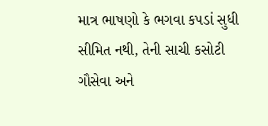માત્ર ભાષણો કે ભગવા કપડાં સુધી સીમિત નથી, તેની સાચી કસોટી ગૌસેવા અને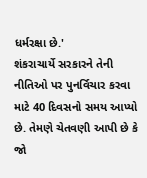ધર્મરક્ષા છે.'
શંકરાચાર્યે સરકારને તેની નીતિઓ પર પુનર્વિચાર કરવા માટે 40 દિવસનો સમય આપ્યો છે. તેમણે ચેતવણી આપી છે કે જો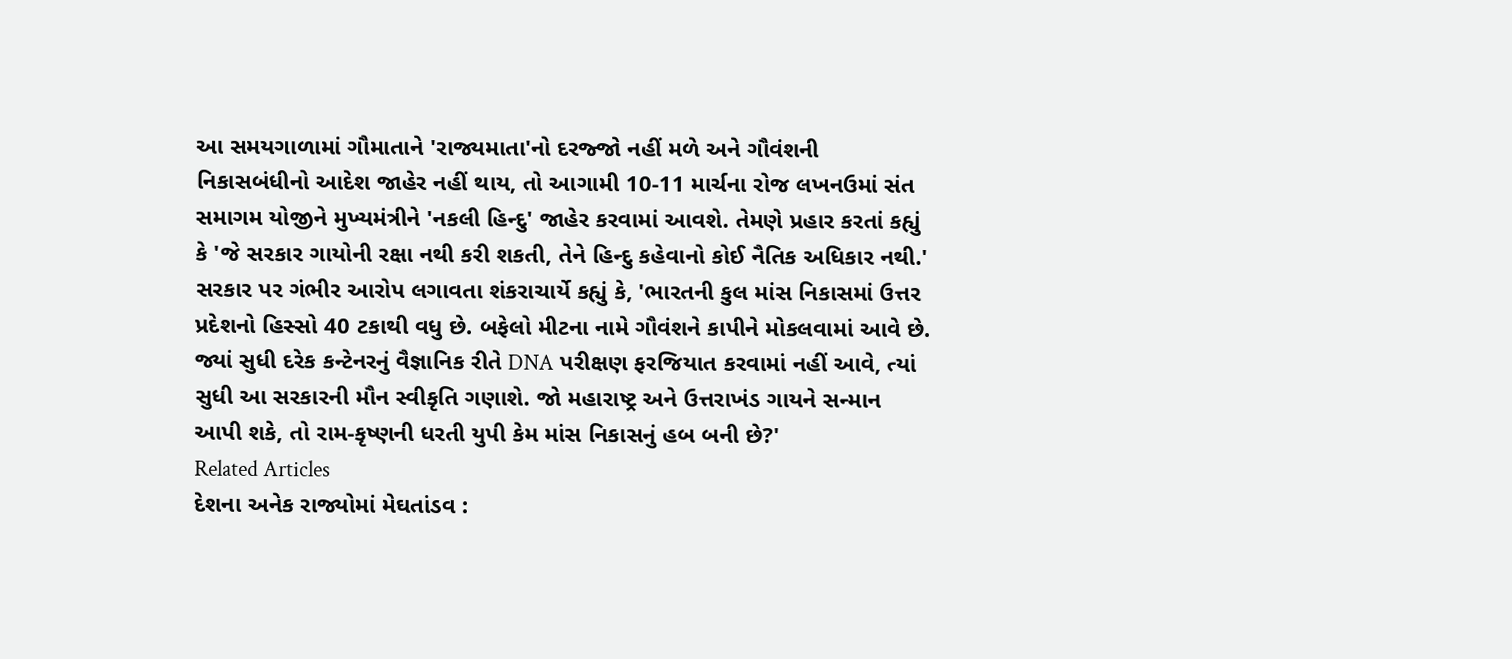આ સમયગાળામાં ગૌમાતાને 'રાજ્યમાતા'નો દરજ્જો નહીં મળે અને ગૌવંશની નિકાસબંધીનો આદેશ જાહેર નહીં થાય, તો આગામી 10-11 માર્ચના રોજ લખનઉમાં સંત સમાગમ યોજીને મુખ્યમંત્રીને 'નકલી હિન્દુ' જાહેર કરવામાં આવશે. તેમણે પ્રહાર કરતાં કહ્યું કે 'જે સરકાર ગાયોની રક્ષા નથી કરી શકતી, તેને હિન્દુ કહેવાનો કોઈ નૈતિક અધિકાર નથી.'
સરકાર પર ગંભીર આરોપ લગાવતા શંકરાચાર્યે કહ્યું કે, 'ભારતની કુલ માંસ નિકાસમાં ઉત્તર પ્રદેશનો હિસ્સો 40 ટકાથી વધુ છે. બફેલો મીટના નામે ગૌવંશને કાપીને મોકલવામાં આવે છે. જ્યાં સુધી દરેક કન્ટેનરનું વૈજ્ઞાનિક રીતે DNA પરીક્ષણ ફરજિયાત કરવામાં નહીં આવે, ત્યાં સુધી આ સરકારની મૌન સ્વીકૃતિ ગણાશે. જો મહારાષ્ટ્ર અને ઉત્તરાખંડ ગાયને સન્માન આપી શકે, તો રામ-કૃષ્ણની ધરતી યુપી કેમ માંસ નિકાસનું હબ બની છે?'
Related Articles
દેશના અનેક રાજ્યોમાં મેઘતાંડવ :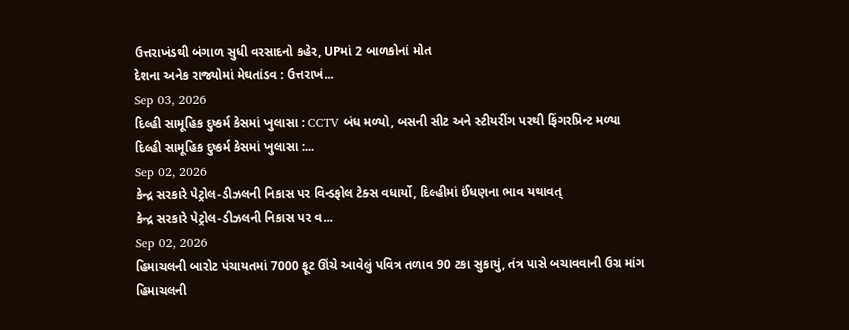ઉત્તરાખંડથી બંગાળ સુધી વરસાદનો કહેર, UPમાં 2 બાળકોનાં મોત
દેશના અનેક રાજ્યોમાં મેઘતાંડવ : ઉત્તરાખં...
Sep 03, 2026
દિલ્હી સામૂહિક દુષ્કર્મ કેસમાં ખુલાસા : CCTV બંધ મળ્યો, બસની સીટ અને સ્ટીયરીંગ પરથી ફિંગરપ્રિન્ટ મળ્યા
દિલ્હી સામૂહિક દુષ્કર્મ કેસમાં ખુલાસા :...
Sep 02, 2026
કેન્દ્ર સરકારે પેટ્રોલ-ડીઝલની નિકાસ પર વિન્ડફોલ ટેક્સ વધાર્યો, દિલ્હીમાં ઈંધણના ભાવ યથાવત્
કેન્દ્ર સરકારે પેટ્રોલ-ડીઝલની નિકાસ પર વ...
Sep 02, 2026
હિમાચલની બારોટ પંચાયતમાં 7000 ફૂટ ઊંચે આવેલું પવિત્ર તળાવ 90 ટકા સુકાયું, તંત્ર પાસે બચાવવાની ઉગ્ર માંગ
હિમાચલની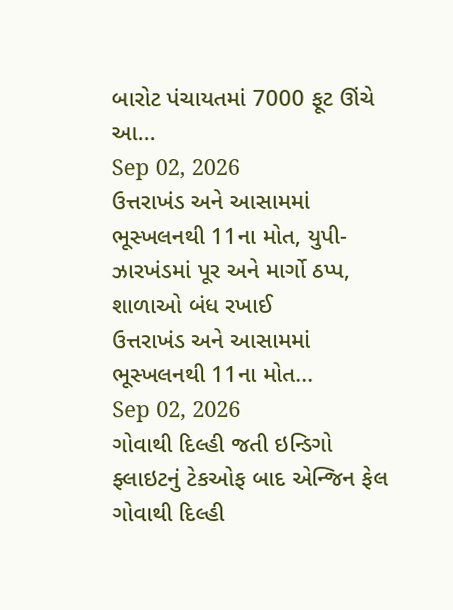બારોટ પંચાયતમાં 7000 ફૂટ ઊંચે આ...
Sep 02, 2026
ઉત્તરાખંડ અને આસામમાં ભૂસ્ખલનથી 11ના મોત, યુપી-ઝારખંડમાં પૂર અને માર્ગો ઠપ્પ, શાળાઓ બંધ રખાઈ
ઉત્તરાખંડ અને આસામમાં ભૂસ્ખલનથી 11ના મોત...
Sep 02, 2026
ગોવાથી દિલ્હી જતી ઇન્ડિગો ફ્લાઇટનું ટેકઓફ બાદ એન્જિન ફેલ
ગોવાથી દિલ્હી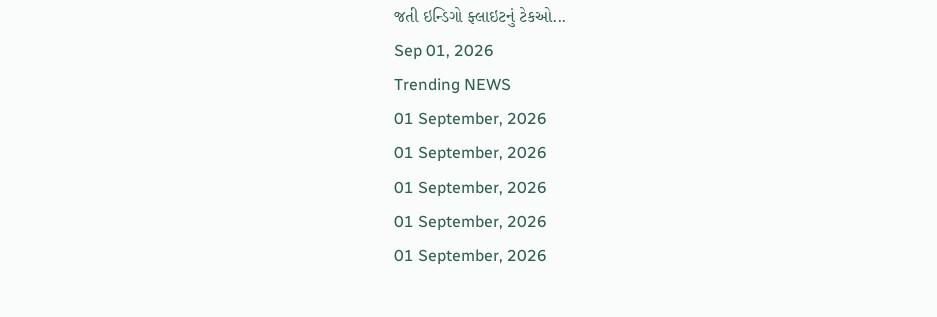જતી ઇન્ડિગો ફ્લાઇટનું ટેકઓ...
Sep 01, 2026
Trending NEWS
01 September, 2026
01 September, 2026
01 September, 2026
01 September, 2026
01 September, 2026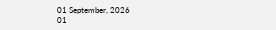01 September, 2026
01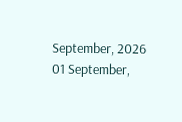September, 2026
01 September,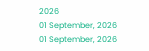2026
01 September, 2026
01 September, 2026